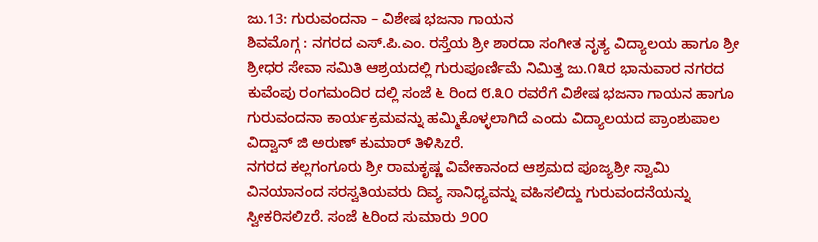ಜು.13: ಗುರುವಂದನಾ – ವಿಶೇಷ ಭಜನಾ ಗಾಯನ
ಶಿವಮೊಗ್ಗ : ನಗರದ ಎಸ್.ಪಿ.ಎಂ. ರಸ್ತೆಯ ಶ್ರೀ ಶಾರದಾ ಸಂಗೀತ ನೃತ್ಯ ವಿದ್ಯಾಲಯ ಹಾಗೂ ಶ್ರೀ ಶ್ರೀಧರ ಸೇವಾ ಸಮಿತಿ ಆಶ್ರಯದಲ್ಲಿ ಗುರುಪೂರ್ಣಿಮೆ ನಿಮಿತ್ತ ಜು.೧೩ರ ಭಾನುವಾರ ನಗರದ ಕುವೆಂಪು ರಂಗಮಂದಿರ ದಲ್ಲಿ ಸಂಜೆ ೬ ರಿಂದ ೮.೩೦ ರವರೆಗೆ ವಿಶೇಷ ಭಜನಾ ಗಾಯನ ಹಾಗೂ ಗುರುವಂದನಾ ಕಾರ್ಯಕ್ರಮವನ್ನು ಹಮ್ಮಿಕೊಳ್ಳಲಾಗಿದೆ ಎಂದು ವಿದ್ಯಾಲಯದ ಪ್ರಾಂಶುಪಾಲ ವಿದ್ವಾನ್ ಜಿ ಅರುಣ್ ಕುಮಾರ್ ತಿಳಿಸಿzರೆ.
ನಗರದ ಕಲ್ಲಗಂಗೂರು ಶ್ರೀ ರಾಮಕೃಷ್ಣ ವಿವೇಕಾನಂದ ಆಶ್ರಮದ ಪೂಜ್ಯಶ್ರೀ ಸ್ವಾಮಿ ವಿನಯಾನಂದ ಸರಸ್ವತಿಯವರು ದಿವ್ಯ ಸಾನಿಧ್ಯವನ್ನು ವಹಿಸಲಿದ್ದು ಗುರುವಂದನೆಯನ್ನು ಸ್ವೀಕರಿಸಲಿzರೆ. ಸಂಜೆ ೬ರಿಂದ ಸುಮಾರು ೨೦೦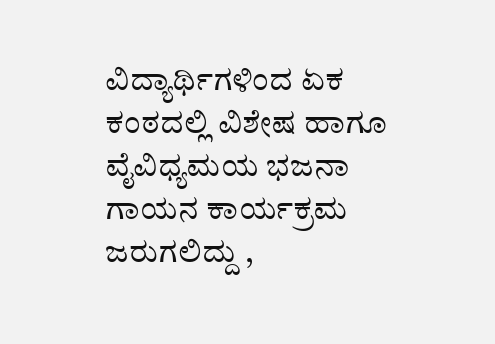ವಿದ್ಯಾರ್ಥಿಗಳಿಂದ ಏಕ ಕಂಠದಲ್ಲಿ ವಿಶೇಷ ಹಾಗೂ ವೈವಿಧ್ಯಮಯ ಭಜನಾ ಗಾಯನ ಕಾರ್ಯಕ್ರಮ ಜರುಗಲಿದ್ದು ,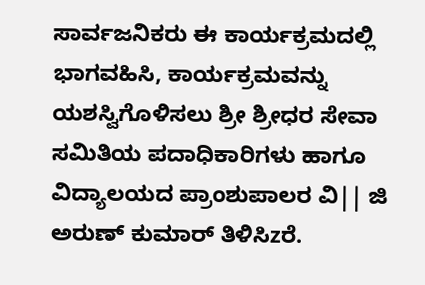ಸಾರ್ವಜನಿಕರು ಈ ಕಾರ್ಯಕ್ರಮದಲ್ಲಿ ಭಾಗವಹಿಸಿ, ಕಾರ್ಯಕ್ರಮವನ್ನು ಯಶಸ್ವಿಗೊಳಿಸಲು ಶ್ರೀ ಶ್ರೀಧರ ಸೇವಾ ಸಮಿತಿಯ ಪದಾಧಿಕಾರಿಗಳು ಹಾಗೂ ವಿದ್ಯಾಲಯದ ಪ್ರಾಂಶುಪಾಲರ ವಿ|| ಜಿ ಅರುಣ್ ಕುಮಾರ್ ತಿಳಿಸಿzರೆ.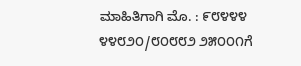ಮಾಹಿತಿಗಾಗಿ ಮೊ. : ೯೮೪೪೪ ೪೪೮೨೦/೮೦೮೮೨ ೨೫೦೦೧ಗೆ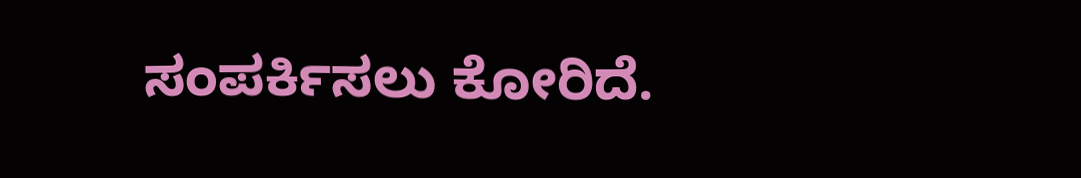ಸಂಪರ್ಕಿಸಲು ಕೋರಿದೆ.